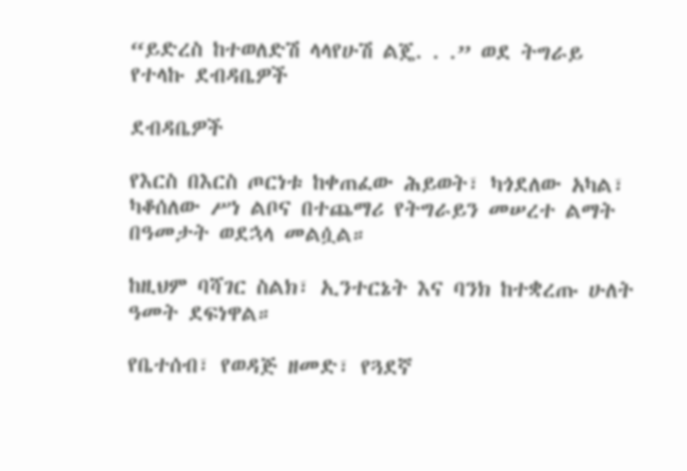“ይድረስ ከተወለድሽ ላላየሁሽ ልጄ. . .” ወደ ትግራይ የተላኩ ደብዳቤዎች

ደብዳቤዎች

የእርስ በእርስ ጦርነቱ ከቀጠፈው ሕይወት፣ ካጎደለው አካል፣ ካቆሰለው ሥነ ልቦና በተጨማሪ የትግራይን መሠረተ ልማት በዓመታት ወደኋላ መልሷል።

ከዚህም ባሻገር ስልክ፣ ኢንተርኔት እና ባንክ ከተቋረጡ ሁለት ዓመት ደፍነዋል።

የቤተሰብ፣ የወዳጅ ዘመድ፣ የጓደኛ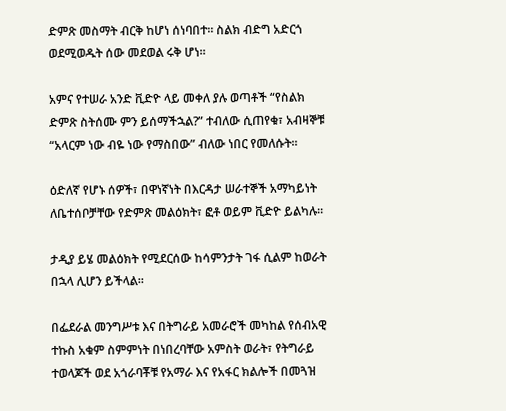ድምጽ መስማት ብርቅ ከሆነ ሰነባበተ። ስልክ ብድግ አድርጎ ወደሚወዱት ሰው መደወል ሩቅ ሆነ።

አምና የተሠራ አንድ ቪድዮ ላይ መቀለ ያሉ ወጣቶች “የስልክ ድምጽ ስትሰሙ ምን ይሰማችኋል?” ተብለው ሲጠየቁ፣ አብዛኞቹ “አላርም ነው ብዬ ነው የማስበው” ብለው ነበር የመለሱት።

ዕድለኛ የሆኑ ሰዎች፣ በዋነኛነት በእርዳታ ሠራተኞች አማካይነት ለቤተሰቦቻቸው የድምጽ መልዕክት፣ ፎቶ ወይም ቪድዮ ይልካሉ።

ታዲያ ይሄ መልዕክት የሚደርሰው ከሳምንታት ገፋ ሲልም ከወራት በኋላ ሊሆን ይችላል።

በፌደራል መንግሥቱ እና በትግራይ አመራሮች መካከል የሰብአዊ ተኩስ አቁም ስምምነት በነበረባቸው አምስት ወራት፣ የትግራይ ተወላጆች ወደ አጎራባቾቹ የአማራ እና የአፋር ክልሎች በመጓዝ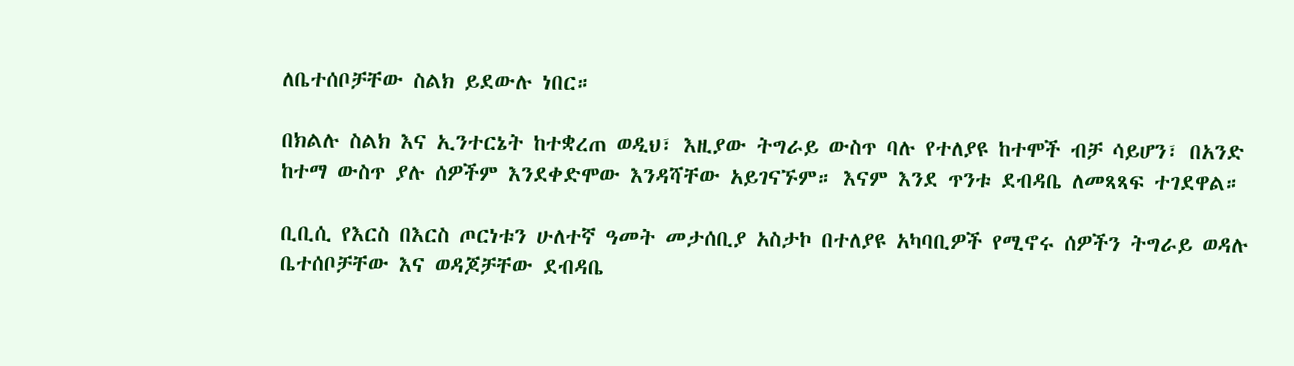ለቤተሰቦቻቸው ስልክ ይደውሉ ነበር።

በክልሉ ስልክ እና ኢንተርኔት ከተቋረጠ ወዲህ፣ እዚያው ትግራይ ውስጥ ባሉ የተለያዩ ከተሞች ብቻ ሳይሆን፣ በአንድ ከተማ ውስጥ ያሉ ሰዎችም እንደቀድሞው እንዳሻቸው አይገናኙም። እናም እንደ ጥንቱ ደብዳቤ ለመጻጻፍ ተገደዋል።

ቢቢሲ የእርስ በእርስ ጦርነቱን ሁለተኛ ዓመት መታሰቢያ አስታኮ በተለያዩ አካባቢዎች የሚኖሩ ሰዎችን ትግራይ ወዳሉ ቤተሰቦቻቸው እና ወዳጆቻቸው ደብዳቤ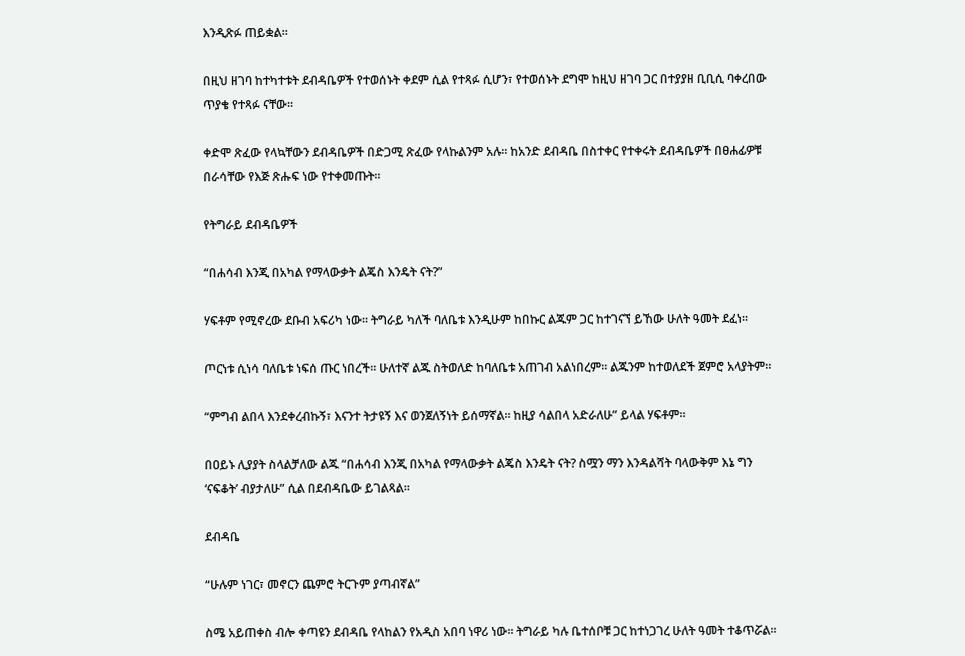እንዲጽፉ ጠይቋል።

በዚህ ዘገባ ከተካተቱት ደብዳቤዎች የተወሰኑት ቀደም ሲል የተጻፉ ሲሆን፣ የተወሰኑት ደግሞ ከዚህ ዘገባ ጋር በተያያዘ ቢቢሲ ባቀረበው ጥያቄ የተጻፉ ናቸው።

ቀድሞ ጽፈው የላኳቸውን ደብዳቤዎች በድጋሚ ጽፈው የላኩልንም አሉ። ከአንድ ደብዳቤ በስተቀር የተቀሩት ደብዳቤዎች በፀሐፊዎቹ በራሳቸው የእጅ ጽሑፍ ነው የተቀመጡት።

የትግራይ ደብዳቤዎች

“በሐሳብ እንጂ በአካል የማላውቃት ልጄስ እንዴት ናት?”

ሃፍቶም የሚኖረው ደቡብ አፍሪካ ነው። ትግራይ ካለች ባለቤቱ እንዲሁም ከበኩር ልጁም ጋር ከተገናኘ ይኸው ሁለት ዓመት ደፈነ።

ጦርነቱ ሲነሳ ባለቤቱ ነፍሰ ጡር ነበረች። ሁለተኛ ልጁ ስትወለድ ከባለቤቱ አጠገብ አልነበረም። ልጁንም ከተወለደች ጀምሮ አላያትም።

“ምግብ ልበላ እንደቀረብኩኝ፣ እናንተ ትታዩኝ እና ወንጀለኝነት ይሰማኛል። ከዚያ ሳልበላ አድራለሁ” ይላል ሃፍቶም።

በዐይኑ ሊያያት ስላልቻለው ልጁ “በሐሳብ እንጂ በአካል የማላውቃት ልጄስ እንዴት ናት? ስሟን ማን እንዳልሻት ባላውቅም እኔ ግን ‘ናፍቆት’ ብያታለሁ” ሲል በደብዳቤው ይገልጻል።

ደብዳቤ

“ሁሉም ነገር፣ መኖርን ጨምሮ ትርጉም ያጣብኛል”

ስሜ አይጠቀስ ብሎ ቀጣዩን ደብዳቤ የላከልን የአዲስ አበባ ነዋሪ ነው። ትግራይ ካሉ ቤተሰቦቹ ጋር ከተነጋገረ ሁለት ዓመት ተቆጥሯል።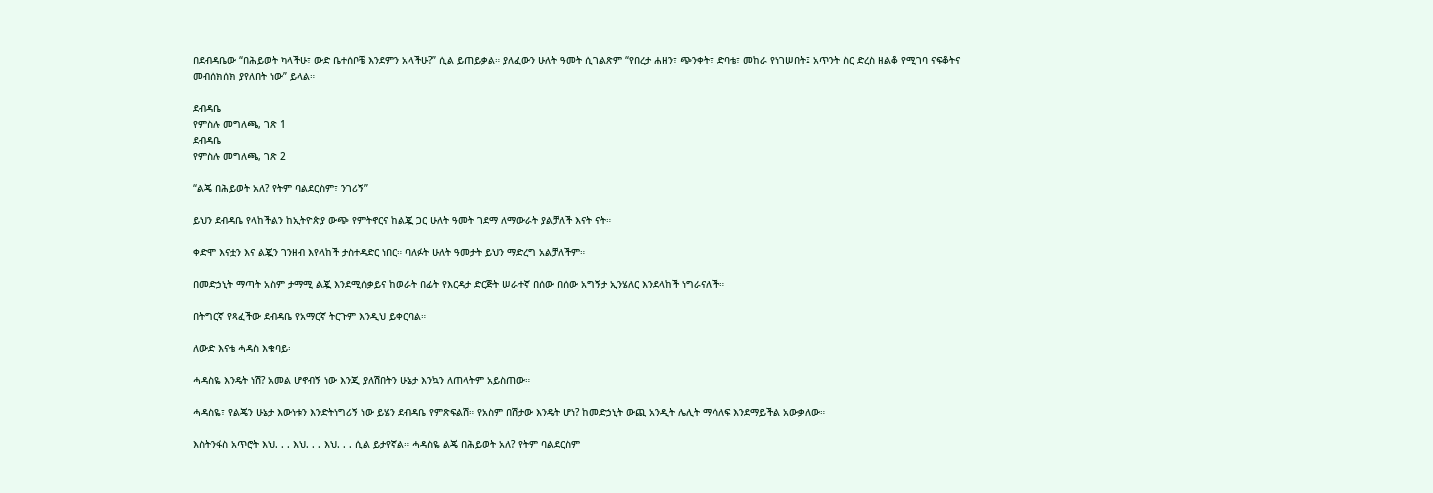በደብዳቤው “በሕይወት ካላችሁ፣ ውድ ቤተሰቦቼ እንደምን አላችሁ?” ሲል ይጠይቃል። ያለፈውን ሁለት ዓመት ሲገልጽም “የበረታ ሐዘን፣ ጭንቀት፣ ድባቴ፣ መከራ የነገሠበት፤ አጥንት ስር ድረስ ዘልቆ የሚገባ ናፍቆትና መብሰክሰክ ያየለበት ነው” ይላል።

ደብዳቤ
የምስሉ መግለጫ, ገጽ 1
ደብዳቤ
የምስሉ መግለጫ, ገጽ 2

“ልጄ በሕይወት አለ? የትም ባልደርስም፣ ንገሪኝ”

ይህን ደብዳቤ የላከችልን ከኢትዮጵያ ውጭ የምትኖርና ከልጇ ጋር ሁለት ዓመት ገደማ ለማውራት ያልቻለች እናት ናት።

ቀድሞ እናቷን እና ልጇን ገንዘብ እየላከች ታስተዳድር ነበር። ባለፉት ሁለት ዓመታት ይህን ማድረግ አልቻለችም።

በመድኃኒት ማጣት አስም ታማሚ ልጇ እንደሚሰቃይና ከወራት በፊት የእርዳታ ድርጅት ሠራተኛ በሰው በሰው አግኝታ ኢንሄለር እንደላከች ነግራናለች።

በትግርኛ የጻፈችው ደብዳቤ የአማርኛ ትርጉም እንዲህ ይቀርባል።

ለውድ እናቴ ሓዳስ እቁባይ፡

ሓዳስዬ እንዴት ነሽ? አመል ሆኖብኝ ነው እንጂ ያለሽበትን ሁኔታ እንኳን ለጠላትም አይስጠው።

ሓዳስዬ፣ የልጄን ሁኔታ እውነቱን እንድትነግሪኝ ነው ይሄን ደብዳቤ የምጽፍልሽ። የአስም በሽታው እንዴት ሆነ? ከመድኃኒት ውጪ አንዲት ሌሊት ማሳለፍ እንደማይችል አውቃለው።

እስትንፋስ አጥሮት እህ. . . እህ. . . እህ. . . ሲል ይታየኛል። ሓዳስዬ ልጄ በሕይወት አለ? የትም ባልደርስም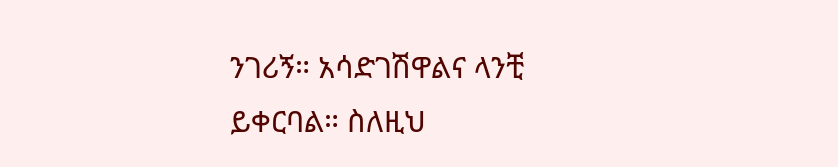ንገሪኝ። አሳድገሽዋልና ላንቺ ይቀርባል። ስለዚህ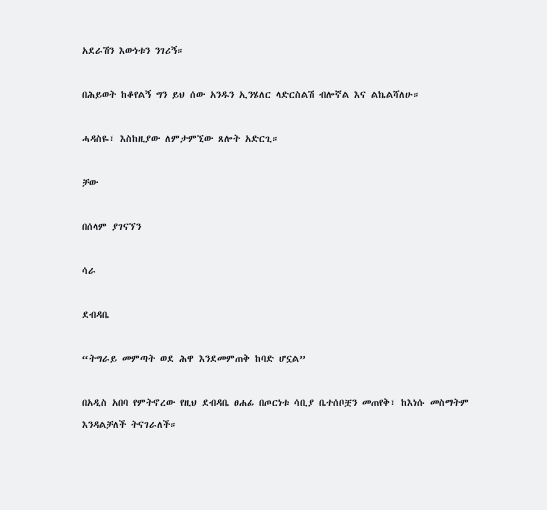አደራሽን እውነቱን ንገሪኝ።

በሕይወት ከቆየልኝ ግን ይህ ሰው አንዱን ኢንሄለር ላድርስልሽ ብሎኛል እና ልኬልሻለሁ።

ሓዳስዬ፣ እስከዚያው ለምታምኚው ጸሎት አድርጊ።

ቻው

በሰላም ያገናኘን

ሳራ

ደብዳቤ

“ትግራይ መምጣት ወደ ሕዋ እንደመምጠቅ ከባድ ሆኗል”

በአዲስ አበባ የምትኖረው የዚህ ደብዳቤ ፀሐፊ በጦርነቱ ሳቢያ ቤተሰቦቿን መጠየቅ፣ ከእነሱ መስማትም እንዳልቻለች ትናገራለች።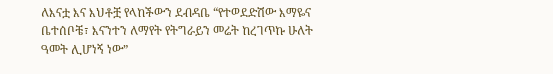ለእናቷ እና እህቶቿ የላከችውን ደብዳቤ “የተወደድሽው እማዬና ቤተሰቦቼ፣ እናንተን ለማየት የትግራይን መሬት ከረገጥኩ ሁለት ዓመት ሊሆነኝ ነው”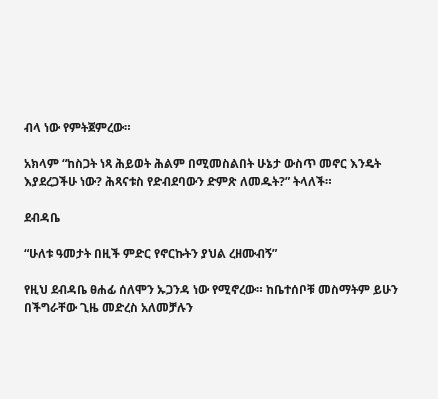ብላ ነው የምትጀምረው።

አክላም “ከስጋት ነጻ ሕይወት ሕልም በሚመስልበት ሁኔታ ውስጥ መኖር እንዴት እያደረጋችሁ ነው? ሕጻናቱስ የድብደባውን ድምጽ ለመዱት?” ትላለች።

ደብዳቤ

“ሁለቱ ዓመታት በዚች ምድር የኖርኩትን ያህል ረዘሙብኝ”

የዚህ ደብዳቤ ፀሐፊ ሰለሞን ኡጋንዳ ነው የሚኖረው። ከቤተሰቦቹ መስማትም ይሁን በችግራቸው ጊዜ መድረስ አለመቻሉን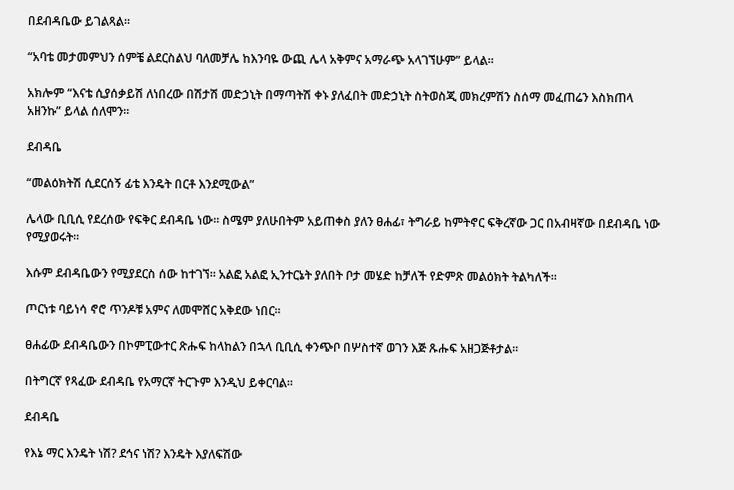በደብዳቤው ይገልጻል።

“አባቴ መታመምህን ሰምቼ ልደርስልህ ባለመቻሌ ከእንባዬ ውጪ ሌላ አቅምና አማራጭ አላገኘሁም” ይላል።

አክሎም “እናቴ ሲያሰቃይሽ ለነበረው በሽታሽ መድኃኒት በማጣትሽ ቀኑ ያለፈበት መድኃኒት ስትወስጂ መክረምሽን ስሰማ መፈጠሬን እስክጠላ አዘንኩ” ይላል ሰለሞን።

ደብዳቤ

“መልዕክትሽ ሲደርሰኝ ፊቴ እንዴት በርቶ እንደሚውል”

ሌላው ቢቢሲ የደረሰው የፍቅር ደብዳቤ ነው። ስሜም ያለሁበትም አይጠቀስ ያለን ፀሐፊ፣ ትግራይ ከምትኖር ፍቅረኛው ጋር በአብዛኛው በደብዳቤ ነው የሚያወሩት።

እሱም ደብዳቤውን የሚያደርስ ሰው ከተገኘ። አልፎ አልፎ ኢንተርኔት ያለበት ቦታ መሄድ ከቻለች የድምጽ መልዕክት ትልካለች።

ጦርነቱ ባይነሳ ኖሮ ጥንዶቹ አምና ለመሞሸር አቅደው ነበር።

ፀሐፊው ደብዳቤውን በኮምፒውተር ጽሑፍ ከላከልን በኋላ ቢቢሲ ቀንጭቦ በሦስተኛ ወገን እጅ ጹሑፍ አዘጋጅቶታል።

በትግርኛ የጻፈው ደብዳቤ የአማርኛ ትርጉም እንዲህ ይቀርባል።

ደብዳቤ

የእኔ ማር እንዴት ነሽ? ደኅና ነሽ? እንዴት እያለፍሽው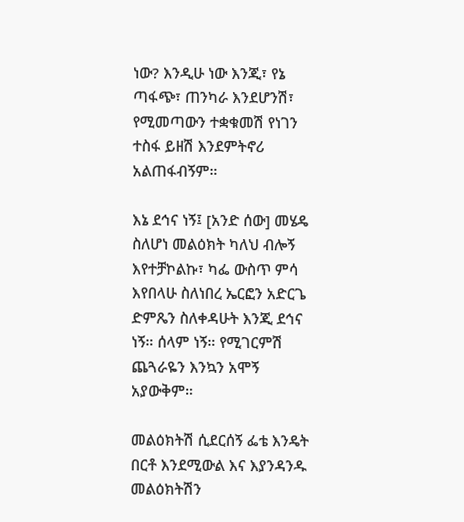ነው? እንዲሁ ነው እንጂ፣ የኔ ጣፋጭ፣ ጠንካራ እንደሆንሽ፣ የሚመጣውን ተቋቁመሽ የነገን ተስፋ ይዘሽ እንደምትኖሪ አልጠፋብኝም።

እኔ ደኅና ነኝ፤ [አንድ ሰው] መሄዴ ስለሆነ መልዕክት ካለህ ብሎኝ እየተቻኮልኩ፣ ካፌ ውስጥ ምሳ እየበላሁ ስለነበረ ኤርፎን አድርጌ ድምጼን ስለቀዳሁት እንጂ ደኅና ነኝ። ሰላም ነኝ። የሚገርምሽ ጨጓራዬን እንኳን አሞኝ አያውቅም።

መልዕክትሽ ሲደርሰኝ ፌቴ እንዴት በርቶ እንደሚውል እና እያንዳንዱ መልዕክትሽን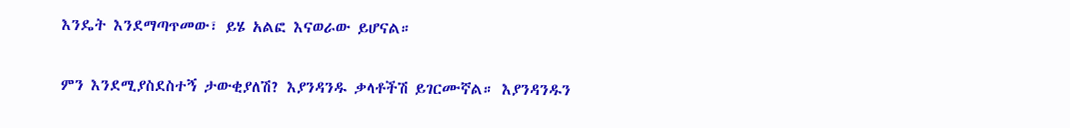እንዴት እንደማጣጥመው፣ ይሄ አልፎ እናወራው ይሆናል።

ምን እንደሚያስደስተኝ ታውቂያለሽ? እያንዳንዱ ቃላቶችሽ ይገርሙኛል። እያንዳንዱን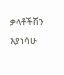ቃላቶችሽን እያነሳሁ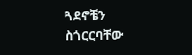ጓደኖቼን ስጎርርባቸው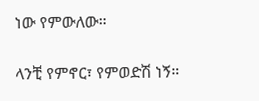ነው የምውለው።

ላንቺ የምኖር፣ የምወድሽ ነኝ።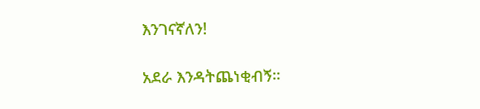እንገናኛለን!

አደራ እንዳትጨነቂብኝ።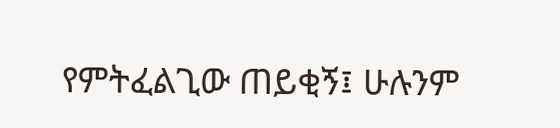የምትፈልጊው ጠይቂኝ፤ ሁሉንም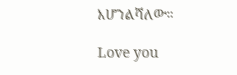እሆንልሻለው።

Love you